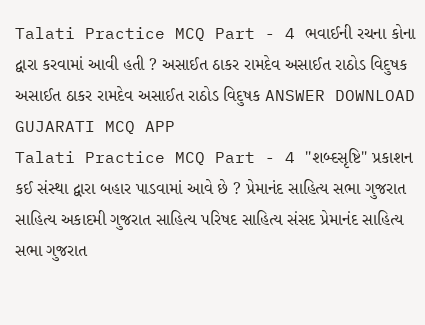Talati Practice MCQ Part - 4 ભવાઈની રચના કોના દ્વારા કરવામાં આવી હતી ? અસાઈત ઠાકર રામદેવ અસાઈત રાઠોડ વિદુષક અસાઈત ઠાકર રામદેવ અસાઈત રાઠોડ વિદુષક ANSWER DOWNLOAD GUJARATI MCQ APP
Talati Practice MCQ Part - 4 "શબ્દસૃષ્ટિ" પ્રકાશન કઈ સંસ્થા દ્વારા બહાર પાડવામાં આવે છે ? પ્રેમાનંદ સાહિત્ય સભા ગુજરાત સાહિત્ય અકાદમી ગુજરાત સાહિત્ય પરિષદ સાહિત્ય સંસદ પ્રેમાનંદ સાહિત્ય સભા ગુજરાત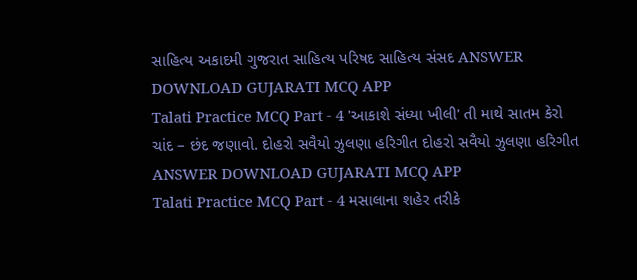સાહિત્ય અકાદમી ગુજરાત સાહિત્ય પરિષદ સાહિત્ય સંસદ ANSWER DOWNLOAD GUJARATI MCQ APP
Talati Practice MCQ Part - 4 'આકાશે સંધ્યા ખીલી' તી માથે સાતમ કેરો ચાંદ – છંદ જણાવો. દોહરો સવૈયો ઝુલણા હરિગીત દોહરો સવૈયો ઝુલણા હરિગીત ANSWER DOWNLOAD GUJARATI MCQ APP
Talati Practice MCQ Part - 4 મસાલાના શહેર તરીકે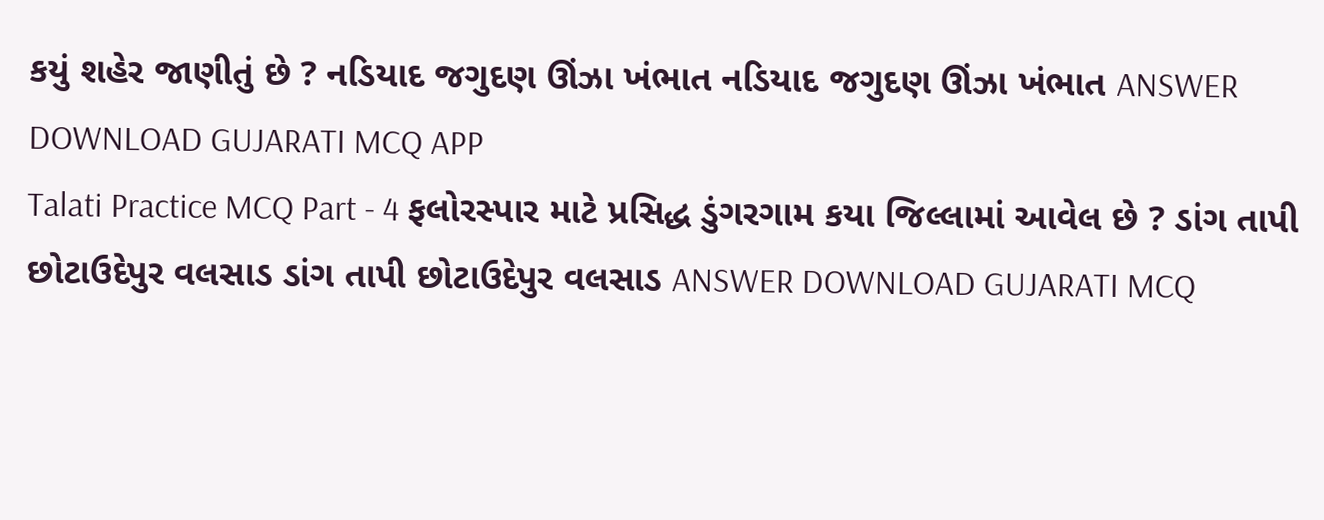કયું શહેર જાણીતું છે ? નડિયાદ જગુદણ ઊંઝા ખંભાત નડિયાદ જગુદણ ઊંઝા ખંભાત ANSWER DOWNLOAD GUJARATI MCQ APP
Talati Practice MCQ Part - 4 ફલોરસ્પાર માટે પ્રસિદ્ધ ડુંગરગામ કયા જિલ્લામાં આવેલ છે ? ડાંગ તાપી છોટાઉદેપુર વલસાડ ડાંગ તાપી છોટાઉદેપુર વલસાડ ANSWER DOWNLOAD GUJARATI MCQ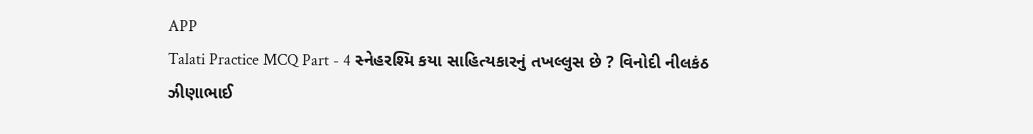APP
Talati Practice MCQ Part - 4 સ્નેહરશ્મિ કયા સાહિત્યકારનું તખલ્લુસ છે ? વિનોદી નીલકંઠ ઝીણાભાઈ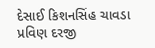દેસાઈ કિશનસિંહ ચાવડા પ્રવિણ દરજી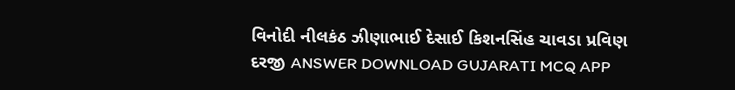વિનોદી નીલકંઠ ઝીણાભાઈ દેસાઈ કિશનસિંહ ચાવડા પ્રવિણ દરજી ANSWER DOWNLOAD GUJARATI MCQ APP